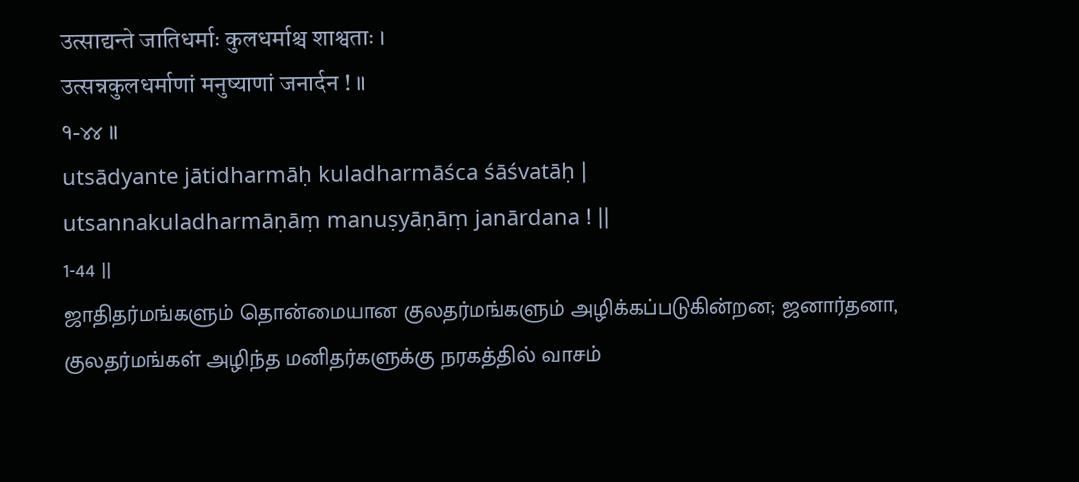उत्साद्यन्ते जातिधर्माः कुलधर्माश्च शाश्वताः ।
उत्सन्नकुलधर्माणां मनुष्याणां जनार्दन ! ॥
१-४४ ॥
utsādyante jātidharmāḥ kuladharmāśca śāśvatāḥ |
utsannakuladharmāṇāṃ manuṣyāṇāṃ janārdana ! ||
1-44 ||
ஜாதிதர்மங்களும் தொன்மையான குலதர்மங்களும் அழிக்கப்படுகின்றன; ஜனார்தனா, குலதர்மங்கள் அழிந்த மனிதர்களுக்கு நரகத்தில் வாசம்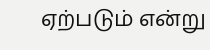ஏற்படும் என்று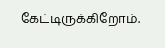கேட்டிருக்கிறோம்.